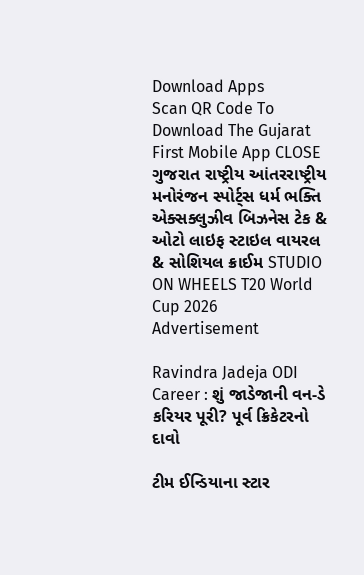Download Apps
Scan QR Code To Download The Gujarat First Mobile App CLOSE
ગુજરાત રાષ્ટ્રીય આંતરરાષ્ટ્રીય મનોરંજન સ્પોર્ટ્સ ધર્મ ભક્તિ એક્સક્લુઝીવ બિઝનેસ ટેક & ઓટો લાઇફ સ્ટાઇલ વાયરલ & સોશિયલ ક્રાઈમ STUDIO ON WHEELS T20 World Cup 2026
Advertisement

Ravindra Jadeja ODI Career : શું જાડેજાની વન-ડે કરિયર પૂરી? પૂર્વ ક્રિકેટરનો દાવો

ટીમ ઈન્ડિયાના સ્ટાર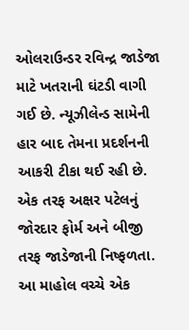ઓલરાઉન્ડર રવિન્દ્ર જાડેજા માટે ખતરાની ઘંટડી વાગી ગઈ છે. ન્યૂઝીલેન્ડ સામેની હાર બાદ તેમના પ્રદર્શનની આકરી ટીકા થઈ રહી છે. એક તરફ અક્ષર પટેલનું જોરદાર ફોર્મ અને બીજી તરફ જાડેજાની નિષ્ફળતા. આ માહોલ વચ્ચે એક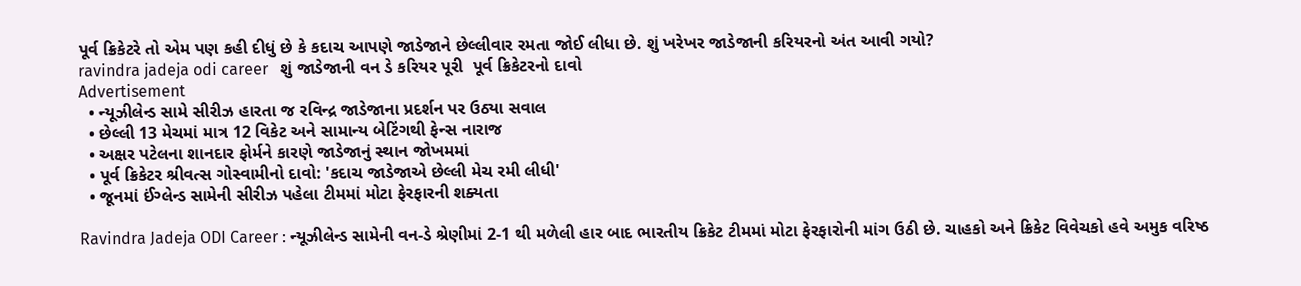પૂર્વ ક્રિકેટરે તો એમ પણ કહી દીધું છે કે કદાચ આપણે જાડેજાને છેલ્લીવાર રમતા જોઈ લીધા છે. શું ખરેખર જાડેજાની કરિયરનો અંત આવી ગયો?
ravindra jadeja odi career   શું જાડેજાની વન ડે કરિયર પૂરી  પૂર્વ ક્રિકેટરનો દાવો
Advertisement
  • ન્યૂઝીલેન્ડ સામે સીરીઝ હારતા જ રવિન્દ્ર જાડેજાના પ્રદર્શન પર ઉઠ્યા સવાલ
  • છેલ્લી 13 મેચમાં માત્ર 12 વિકેટ અને સામાન્ય બેટિંગથી ફેન્સ નારાજ
  • અક્ષર પટેલના શાનદાર ફોર્મને કારણે જાડેજાનું સ્થાન જોખમમાં
  • પૂર્વ ક્રિકેટર શ્રીવત્સ ગોસ્વામીનો દાવો: 'કદાચ જાડેજાએ છેલ્લી મેચ રમી લીધી'
  • જૂનમાં ઈંગ્લેન્ડ સામેની સીરીઝ પહેલા ટીમમાં મોટા ફેરફારની શક્યતા

Ravindra Jadeja ODI Career : ન્યૂઝીલેન્ડ સામેની વન-ડે શ્રેણીમાં 2-1 થી મળેલી હાર બાદ ભારતીય ક્રિકેટ ટીમમાં મોટા ફેરફારોની માંગ ઉઠી છે. ચાહકો અને ક્રિકેટ વિવેચકો હવે અમુક વરિષ્ઠ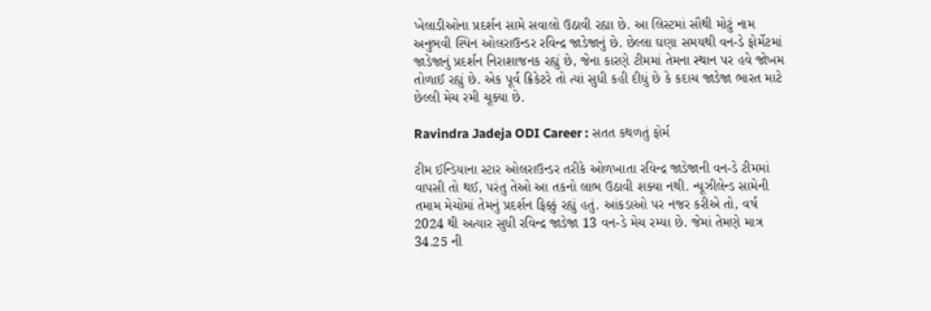ખેલાડીઓના પ્રદર્શન સામે સવાલો ઉઠાવી રહ્યા છે. આ લિસ્ટમાં સૌથી મોટું નામ અનુભવી સ્પિન ઓલરાઉન્ડર રવિન્દ્ર જાડેજાનું છે. છેલ્લા ઘણા સમયથી વન-ડે ફોર્મેટમાં જાડેજાનું પ્રદર્શન નિરાશાજનક રહ્યું છે, જેના કારણે ટીમમાં તેમના સ્થાન પર હવે જોખમ તોળાઈ રહ્યું છે. એક પૂર્વ ક્રિકેટરે તો ત્યાં સુધી કહી દીધું છે કે કદાચ જાડેજા ભારત માટે છેલ્લી મેચ રમી ચૂક્યા છે.

Ravindra Jadeja ODI Career : સતત કથળતું ફોર્મ

ટીમ ઈન્ડિયાના સ્ટાર ઓલરાઉન્ડર તરીકે ઓળખાતા રવિન્દ્ર જાડેજાની વન-ડે ટીમમાં વાપસી તો થઈ, પરંતુ તેઓ આ તકનો લાભ ઉઠાવી શક્યા નથી. ન્યૂઝીલેન્ડ સામેની તમામ મેચોમાં તેમનું પ્રદર્શન ફિક્કું રહ્યું હતું. આંકડાઓ પર નજર કરીએ તો, વર્ષ 2024 થી અત્યાર સુધી રવિન્દ્ર જાડેજા 13 વન-ડે મેચ રમ્યા છે. જેમાં તેમણે માત્ર 34.25 ની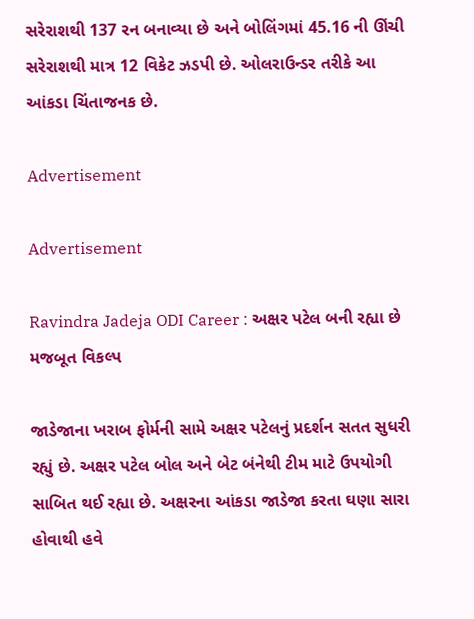સરેરાશથી 137 રન બનાવ્યા છે અને બોલિંગમાં 45.16 ની ઊંચી સરેરાશથી માત્ર 12 વિકેટ ઝડપી છે. ઓલરાઉન્ડર તરીકે આ આંકડા ચિંતાજનક છે.

Advertisement

Advertisement

Ravindra Jadeja ODI Career : અક્ષર પટેલ બની રહ્યા છે મજબૂત વિકલ્પ

જાડેજાના ખરાબ ફોર્મની સામે અક્ષર પટેલનું પ્રદર્શન સતત સુધરી રહ્યું છે. અક્ષર પટેલ બોલ અને બેટ બંનેથી ટીમ માટે ઉપયોગી સાબિત થઈ રહ્યા છે. અક્ષરના આંકડા જાડેજા કરતા ઘણા સારા હોવાથી હવે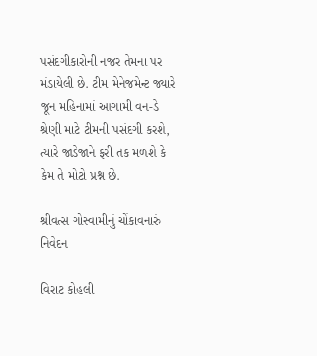પસંદગીકારોની નજર તેમના પર મંડાયેલી છે. ટીમ મેનેજમેન્ટ જ્યારે જૂન મહિનામાં આગામી વન-ડે શ્રેણી માટે ટીમની પસંદગી કરશે, ત્યારે જાડેજાને ફરી તક મળશે કે કેમ તે મોટો પ્રશ્ન છે.

શ્રીવત્સ ગોસ્વામીનું ચોંકાવનારું નિવેદન

વિરાટ કોહલી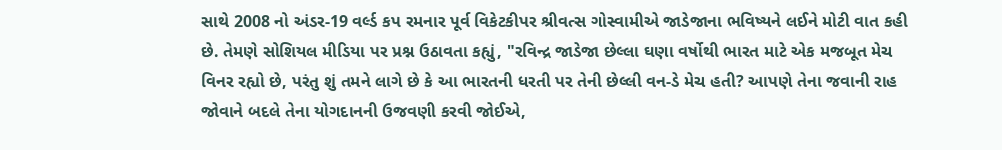સાથે 2008 નો અંડર-19 વર્લ્ડ કપ રમનાર પૂર્વ વિકેટકીપર શ્રીવત્સ ગોસ્વામીએ જાડેજાના ભવિષ્યને લઈને મોટી વાત કહી છે. તેમણે સોશિયલ મીડિયા પર પ્રશ્ન ઉઠાવતા કહ્યું, "રવિન્દ્ર જાડેજા છેલ્લા ઘણા વર્ષોથી ભારત માટે એક મજબૂત મેચ વિનર રહ્યો છે, પરંતુ શું તમને લાગે છે કે આ ભારતની ધરતી પર તેની છેલ્લી વન-ડે મેચ હતી? આપણે તેના જવાની રાહ જોવાને બદલે તેના યોગદાનની ઉજવણી કરવી જોઈએ,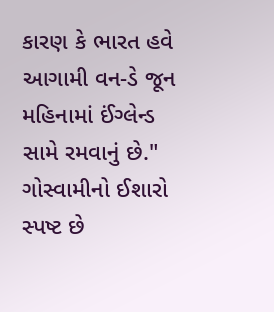કારણ કે ભારત હવે આગામી વન-ડે જૂન મહિનામાં ઈંગ્લેન્ડ સામે રમવાનું છે." ગોસ્વામીનો ઈશારો સ્પષ્ટ છે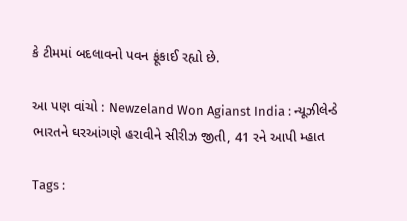કે ટીમમાં બદલાવનો પવન ફૂંકાઈ રહ્યો છે.

આ પણ વાંચો : Newzeland Won Agianst India : ન્યૂઝીલેન્ડે ભારતને ઘરઆંગણે હરાવીને સીરીઝ જીતી, 41 રને આપી મ્હાત

Tags :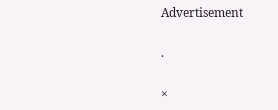Advertisement

.

×